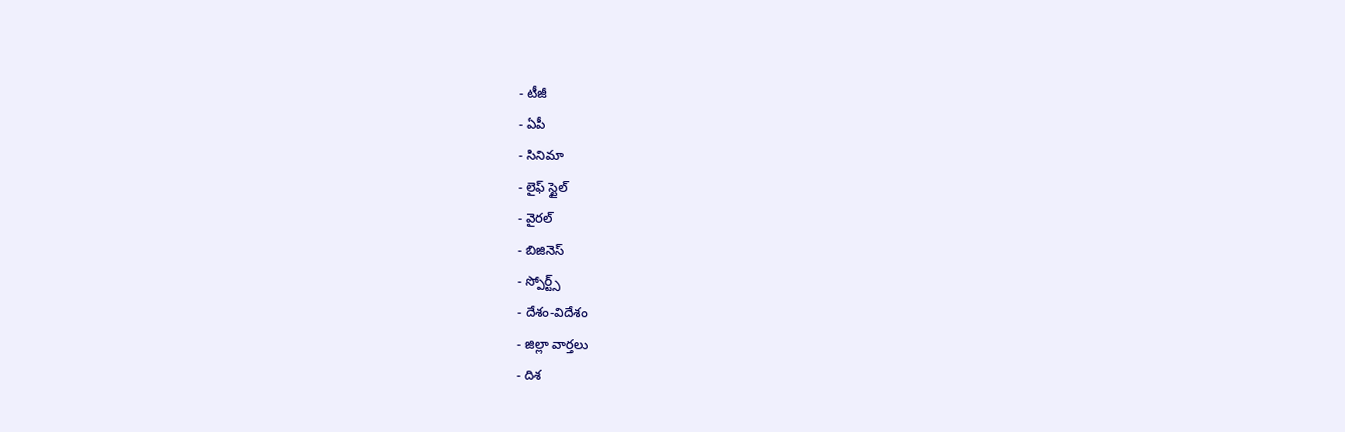- టీజీ
- ఏపీ
- సినిమా
- లైఫ్ స్టైల్
- వైరల్
- బిజినెస్
- స్పోర్ట్స్
- దేశం-విదేశం
- జిల్లా వార్తలు
- దిశ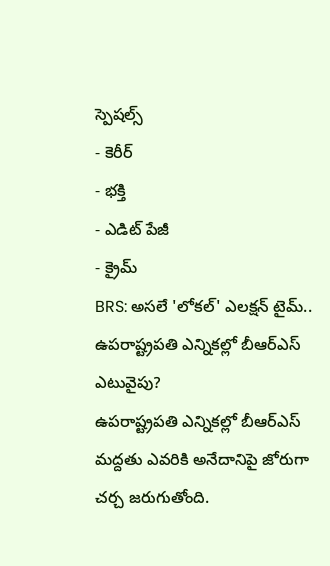స్పెషల్స్
- కెరీర్
- భక్తి
- ఎడిట్ పేజీ
- క్రైమ్
BRS: అసలే 'లోకల్' ఎలక్షన్ టైమ్.. ఉపరాష్ట్రపతి ఎన్నికల్లో బీఆర్ఎస్ ఎటువైపు?
ఉపరాష్ట్రపతి ఎన్నికల్లో బీఆర్ఎస్ మద్దతు ఎవరికి అనేదానిపై జోరుగా చర్చ జరుగుతోంది.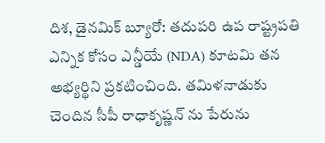దిశ, డైనమిక్ బ్యూరో: తదుపరి ఉప రాష్ట్రపతి ఎన్నిక కోసం ఎన్డీయే (NDA) కూటమి తన అభ్యర్థిని ప్రకటించింది. తమిళనాడుకు చెందిన సీపీ రాధాకృష్ణన్ ను పేరును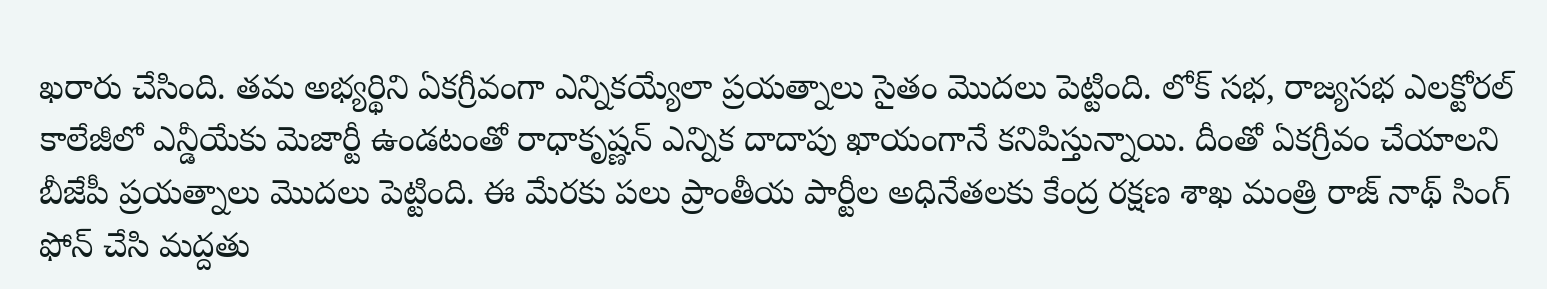ఖరారు చేసింది. తమ అభ్యర్థిని ఏకగ్రీవంగా ఎన్నికయ్యేలా ప్రయత్నాలు సైతం మొదలు పెట్టింది. లోక్ సభ, రాజ్యసభ ఎలక్టోరల్ కాలేజీలో ఎన్డీయేకు మెజార్టీ ఉండటంతో రాధాకృష్ణన్ ఎన్నిక దాదాపు ఖాయంగానే కనిపిస్తున్నాయి. దీంతో ఏకగ్రీవం చేయాలని బీజేపీ ప్రయత్నాలు మొదలు పెట్టింది. ఈ మేరకు పలు ప్రాంతీయ పార్టీల అధినేతలకు కేంద్ర రక్షణ శాఖ మంత్రి రాజ్ నాథ్ సింగ్ ఫోన్ చేసి మద్దతు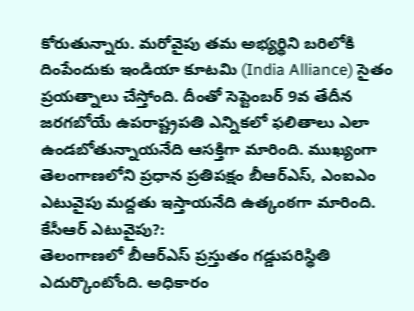కోరుతున్నారు. మరోవైపు తమ అభ్యర్థిని బరిలోకి దింపేందుకు ఇండియా కూటమి (India Alliance) సైతం ప్రయత్నాలు చేస్తోంది. దీంతో సెప్టెంబర్ 9వ తేదీన జరగబోయే ఉపరాష్ట్రపతి ఎన్నికలో ఫలితాలు ఎలా ఉండబోతున్నాయనేది ఆసక్తిగా మారింది. ముఖ్యంగా తెలంగాణలోని ప్రధాన ప్రతిపక్షం బీఆర్ఎస్, ఎంఐఎం ఎటువైపు మద్దతు ఇస్తాయనేది ఉత్కంఠగా మారింది.
కేసీఆర్ ఎటువైపు?:
తెలంగాణలో బీఆర్ఎస్ ప్రస్తుతం గడ్డుపరిస్థితి ఎదుర్కొంటోంది. అధికారం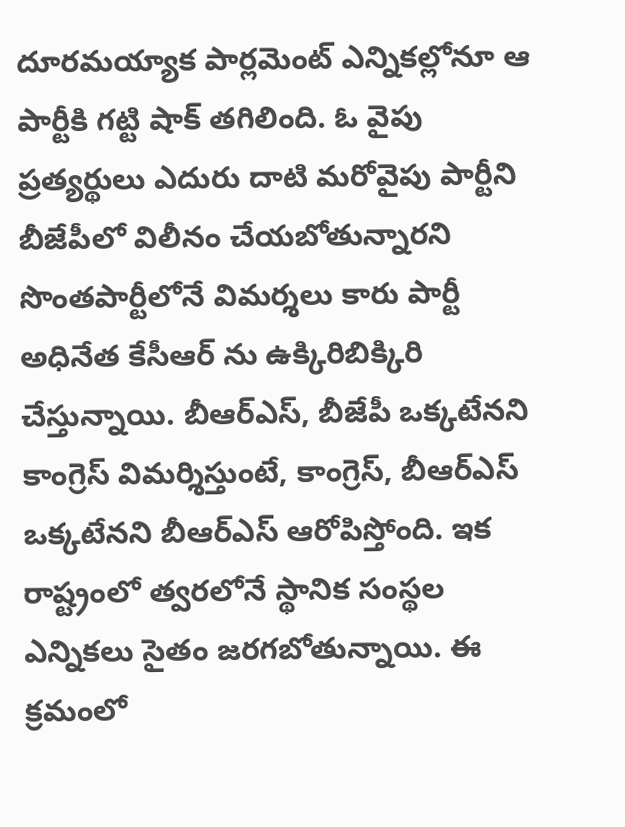దూరమయ్యాక పార్లమెంట్ ఎన్నికల్లోనూ ఆ పార్టీకి గట్టి షాక్ తగిలింది. ఓ వైపు ప్రత్యర్థులు ఎదురు దాటి మరోవైపు పార్టీని బీజేపీలో విలీనం చేయబోతున్నారని సొంతపార్టీలోనే విమర్శలు కారు పార్టీ అధినేత కేసీఆర్ ను ఉక్కిరిబిక్కిరి చేస్తున్నాయి. బీఆర్ఎస్, బీజేపీ ఒక్కటేనని కాంగ్రెస్ విమర్శిస్తుంటే, కాంగ్రెస్, బీఆర్ఎస్ ఒక్కటేనని బీఆర్ఎస్ ఆరోపిస్తోంది. ఇక రాష్ట్రంలో త్వరలోనే స్థానిక సంస్థల ఎన్నికలు సైతం జరగబోతున్నాయి. ఈ క్రమంలో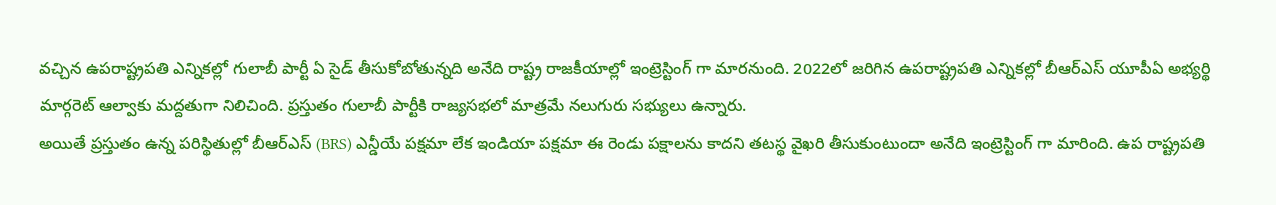వచ్చిన ఉపరాష్ట్రపతి ఎన్నికల్లో గులాబీ పార్టీ ఏ సైడ్ తీసుకోబోతున్నది అనేది రాష్ట్ర రాజకీయాల్లో ఇంట్రెస్టింగ్ గా మారనుంది. 2022లో జరిగిన ఉపరాష్ట్రపతి ఎన్నికల్లో బీఆర్ఎస్ యూపీఏ అభ్యర్థి మార్గరెట్ ఆల్వాకు మద్దతుగా నిలిచింది. ప్రస్తుతం గులాబీ పార్టీకి రాజ్యసభలో మాత్రమే నలుగురు సభ్యులు ఉన్నారు.
అయితే ప్రస్తుతం ఉన్న పరిస్థితుల్లో బీఆర్ఎస్ (BRS) ఎన్డీయే పక్షమా లేక ఇండియా పక్షమా ఈ రెండు పక్షాలను కాదని తటస్థ వైఖరి తీసుకుంటుందా అనేది ఇంట్రెస్టింగ్ గా మారింది. ఉప రాష్ట్రపతి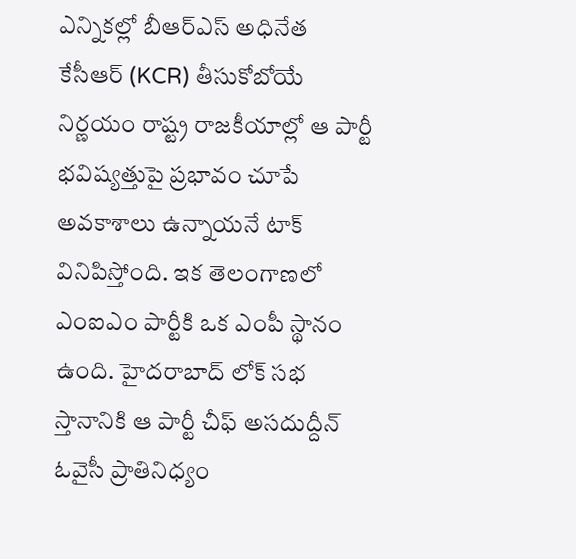ఎన్నికల్లో బీఆర్ఎస్ అధినేత కేసీఆర్ (KCR) తీసుకోబోయే నిర్ణయం రాష్ట్ర రాజకీయాల్లో ఆ పార్టీ భవిష్యత్తుపై ప్రభావం చూపే అవకాశాలు ఉన్నాయనే టాక్ వినిపిస్తోంది. ఇక తెలంగాణలో ఎంఐఎం పార్టీకి ఒక ఎంపీ స్థానం ఉంది. హైదరాబాద్ లోక్ సభ స్తానానికి ఆ పార్టీ చీఫ్ అసదుద్దీన్ ఓవైసీ ప్రాతినిధ్యం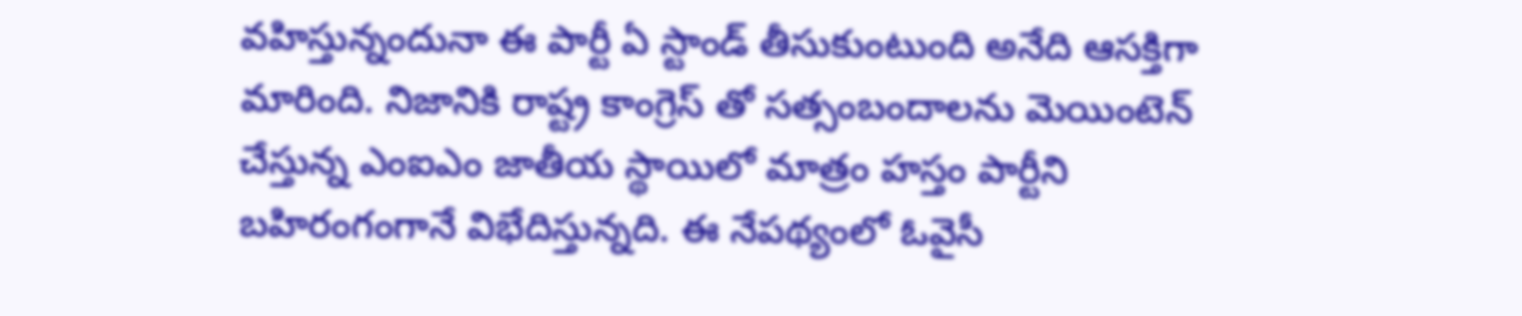వహిస్తున్నందునా ఈ పార్టీ ఏ స్టాండ్ తీసుకుంటుంది అనేది ఆసక్తిగా మారింది. నిజానికి రాష్ట్ర కాంగ్రెస్ తో సత్సంబందాలను మెయింటెన్ చేస్తున్న ఎంఐఎం జాతీయ స్థాయిలో మాత్రం హస్తం పార్టీని బహిరంగంగానే విభేదిస్తున్నది. ఈ నేపథ్యంలో ఓవైసీ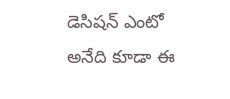డెసిషన్ ఎంటో అనేది కూడా ఈ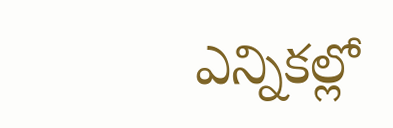ఎన్నికల్లో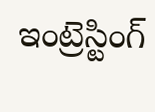ఇంట్రెస్టింగ్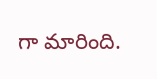గా మారింది.